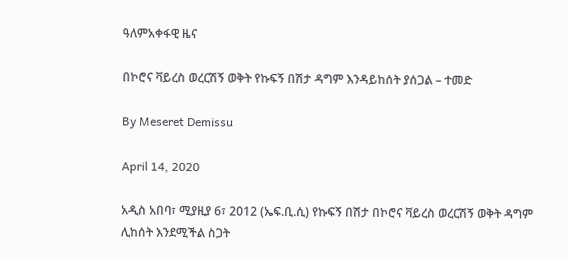ዓለምአቀፋዊ ዜና

በኮሮና ቫይረስ ወረርሽኝ ወቅት የኩፍኝ በሽታ ዳግም እንዳይከሰት ያሰጋል – ተመድ

By Meseret Demissu

April 14, 2020

አዲስ አበባ፣ ሚያዚያ 6፣ 2012 (ኤፍ.ቢ.ሲ) የኩፍኝ በሽታ በኮሮና ቫይረስ ወረርሽኝ ወቅት ዳግም ሊከሰት እንደሚችል ስጋት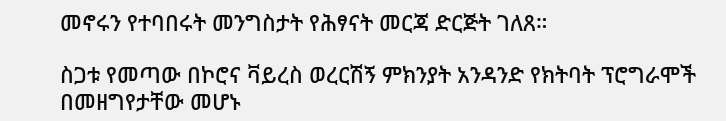መኖሩን የተባበሩት መንግስታት የሕፃናት መርጃ ድርጅት ገለጸ።

ስጋቱ የመጣው በኮሮና ቫይረስ ወረርሽኝ ምክንያት አንዳንድ የክትባት ፕሮግራሞች በመዘግየታቸው መሆኑ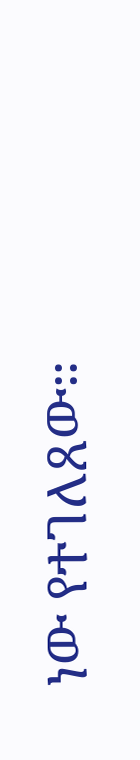ነው የተገለጸው።